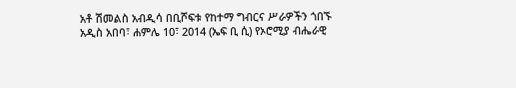አቶ ሽመልስ አብዲሳ በቢሾፍቱ የከተማ ግብርና ሥራዎችን ጎበኙ
አዲስ አበባ፣ ሐምሌ 10፣ 2014 (ኤፍ ቢ ሲ) የኦሮሚያ ብሔራዊ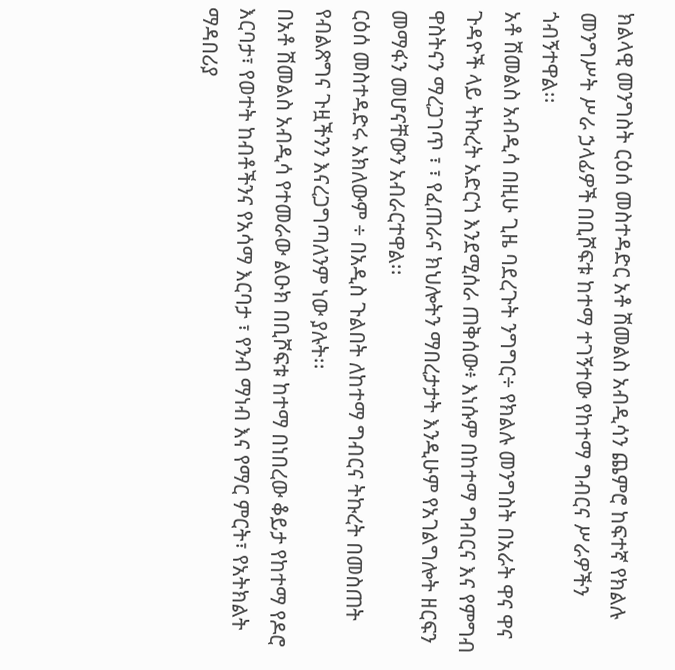ክልላዊ መንግስት ርዕሰ መስተዳድር አቶ ሽመልስ አብዲሳን ጨምሮ ከፍተኛ የክልሉ መንግሥት ሥራ ኃላፊዎች በቢሾፍቱ ከተማ ተገኝተው የከተማ ግብርና ሥራዎችን ጎብኝተዋል፡፡
አቶ ሽመልስ አብዲሳ በዚሁ ጊዜ ባደረጉት ንግግር÷ የክልሉ መንግስት በአራት ዋና ዋና ጉዳዮች ላይ ትኩረት አድርጎ እንደሚሰራ ጠቅሰው፥ እነሱም በከተማ ግብርና እና የምግብ ዋስትናን ማረጋገጥ ፣ ፣ የፈጠራና ክህሎትን ማበረታታት እንዲሁም የአገልግሎት ዘርፍን መማፋን መሆናቸውን አብራርተዋል፡፡
ርዕሰ መስተዳድሩ አክለውም ÷ በአዲስ ጉልበት ለከተማ ግብርና ትኩረት በመስጠት የብልጽግና ጉዟችንን እናረጋግጣለንም ነው ያሉት፡፡
በአቶ ሽመልስ አብዲሳ የተመራው ልዑክ በቢሾፍቱ ከተማ በነበረው ቆይታ የከተማ የዶሮ እርባታ፣ የወተት ከብቶችንና የአሳማ እርባታ ፣ የንብ ማነብ እና የማር ምርት፣ የአትክልት ማዳበሪያ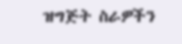ዝግጅት ስራዎችን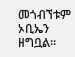መጎብኘቱም ኦቢኤን ዘግቧል፡፡